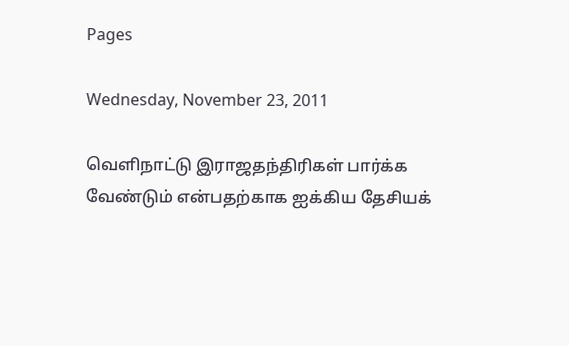Pages

Wednesday, November 23, 2011

வெளிநாட்டு இராஜதந்திரிகள் பார்க்க வேண்டும் என்பதற்காக ஐக்கிய தேசியக்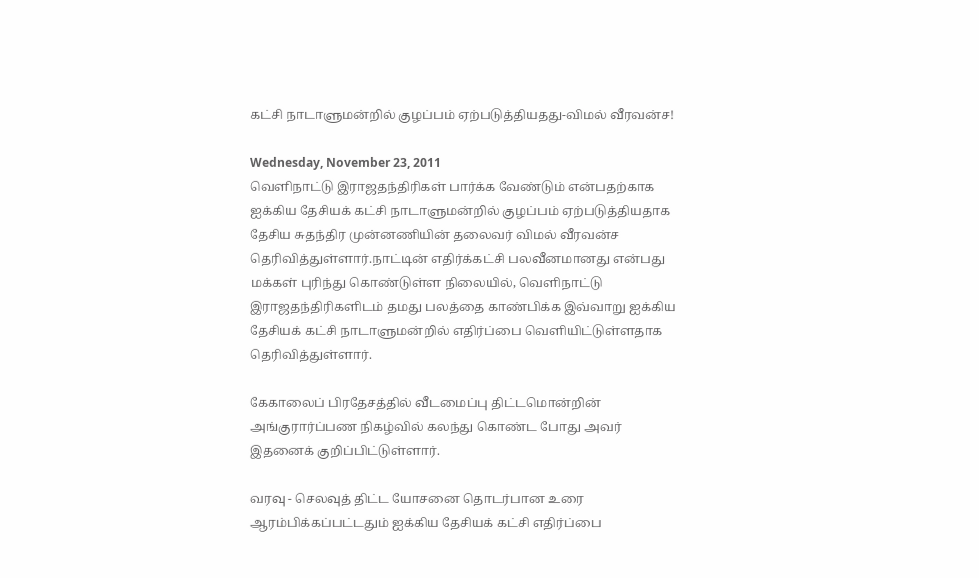கட்சி நாடாளுமன்றில் குழப்பம் ஏற்படுத்தியதது-விமல் வீரவன்ச!

Wednesday, November 23, 2011
வெளிநாட்டு இராஜதந்திரிகள் பார்க்க வேண்டும் என்பதற்காக ஐக்கிய தேசியக் கட்சி நாடாளுமன்றில் குழப்பம் ஏற்படுத்தியதாக தேசிய சுதந்திர முன்னணியின் தலைவர் விமல் வீரவன்ச தெரிவித்துள்ளார்.நாட்டின் எதிர்க்கட்சி பலவீனமானது என்பது மக்கள் புரிந்து கொண்டுள்ள நிலையில், வெளிநாட்டு இராஜதந்திரிகளிடம் தமது பலத்தை காண்பிக்க இவ்வாறு ஐக்கிய தேசியக் கட்சி நாடாளுமன்றில் எதிர்ப்பை வெளியிட்டுள்ளதாக தெரிவித்துள்ளார்.

கேகாலைப் பிரதேசத்தில் வீடமைப்பு திட்டமொன்றின் அங்குரார்ப்பண நிகழ்வில் கலந்து கொண்ட போது அவர் இதனைக் குறிப்பிட்டுள்ளார்.

வரவு - செலவுத் திட்ட யோசனை தொடர்பான உரை ஆரம்பிக்கப்பட்டதும் ஐக்கிய தேசியக் கட்சி எதிர்ப்பை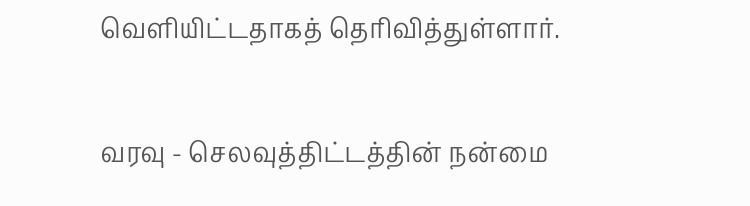வெளியிட்டதாகத் தெரிவித்துள்ளார்.

வரவு - செலவுத்திட்டத்தின் நன்மை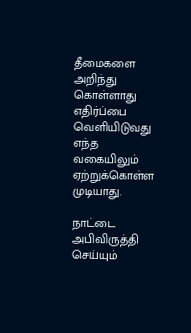தீமைகளை அறிந்து கொள்ளாது எதிர்ப்பை வெளியிடுவது எந்த வகையிலும் ஏற்றுக்கொள்ள முடியாது.

நாட்டை அபிவிருத்தி செய்யும்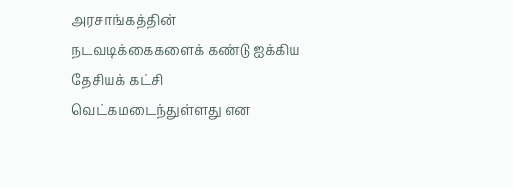அரசாங்கத்தின் நடவடிக்கைகளைக் கண்டு ஐக்கிய தேசியக் கட்சி வெட்கமடைந்துள்ளது என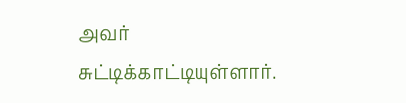அவர் சுட்டிக்காட்டியுள்ளார்.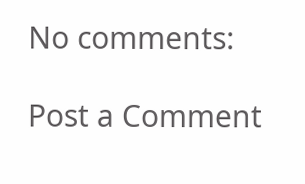No comments:

Post a Comment